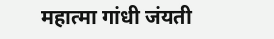महात्मा गांधी जंयती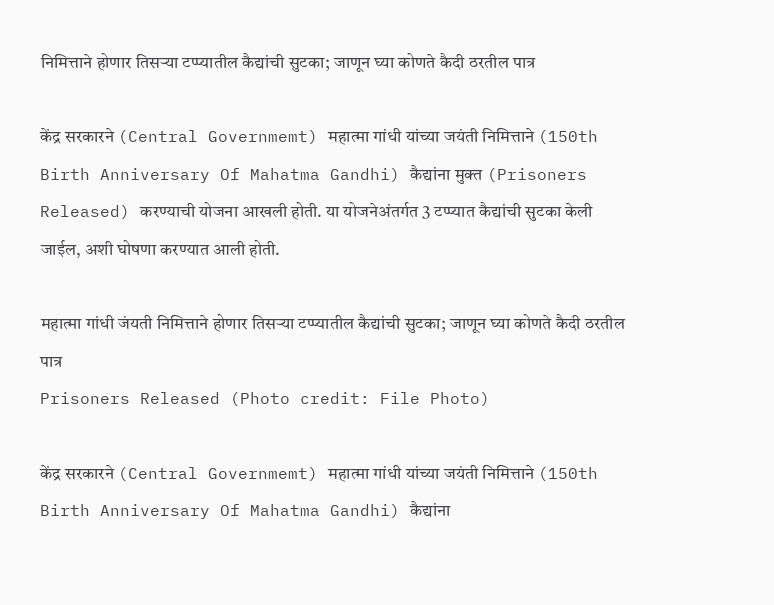निमित्ताने होणार तिसऱ्या टप्प्यातील कैद्यांची सुटका; जाणून घ्या कोणते कैदी ठरतील पात्र

केंद्र सरकारने (Central Governmemt) महात्मा गांधी यांच्या जयंती निमित्ताने (150th Birth Anniversary Of Mahatma Gandhi) कैद्यांना मुक्त (Prisoners Released) करण्याची योजना आखली होती. या योजनेअंतर्गत 3 टप्प्यात कैद्यांची सुटका केली जाईल, अशी घोषणा करण्यात आली होती.

महात्मा गांधी जंयती निमित्ताने होणार तिसऱ्या टप्प्यातील कैद्यांची सुटका; जाणून घ्या कोणते कैदी ठरतील पात्र
Prisoners Released (Photo credit: File Photo)

केंद्र सरकारने (Central Governmemt) महात्मा गांधी यांच्या जयंती निमित्ताने (150th Birth Anniversary Of Mahatma Gandhi) कैद्यांना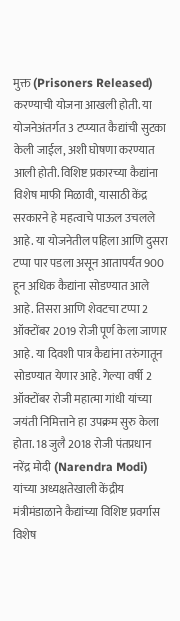मुक्त (Prisoners Released) करण्याची योजना आखली होती. या योजनेअंतर्गत 3 टप्प्यात कैद्यांची सुटका केली जाईल, अशी घोषणा करण्यात आली होती. विशिष्ट प्रकारच्या कैद्यांना विशेष माफी मिळावी, यासाठी केंद्र सरकारने हे महत्वाचे पाऊल उचलले आहे. या योजनेतील पहिला आणि दुसरा टप्पा पार पडला असून आतापर्यंत 900 हून अधिक कैद्यांना सोडण्यात आले आहे. तिसरा आणि शेवटचा टप्पा 2 ऑक्टोंबर 2019 रोजी पूर्ण केला जाणार आहे. या दिवशी पात्र कैद्यांना तरुंगातून सोडण्यात येणार आहे. गेल्या वर्षी 2 ऑक्टोंबर रोजी महात्मा गांधी यांच्या जयंती निमित्ताने हा उपक्रम सुरु केला होता. 18 जुलै 2018 रोजी पंतप्रधान नरेंद्र मोदी (Narendra Modi) यांच्या अध्यक्षतेखाली केंद्रीय मंत्रीमंडाळाने कैद्यांच्या विशिष्ट प्रवर्गास विशेष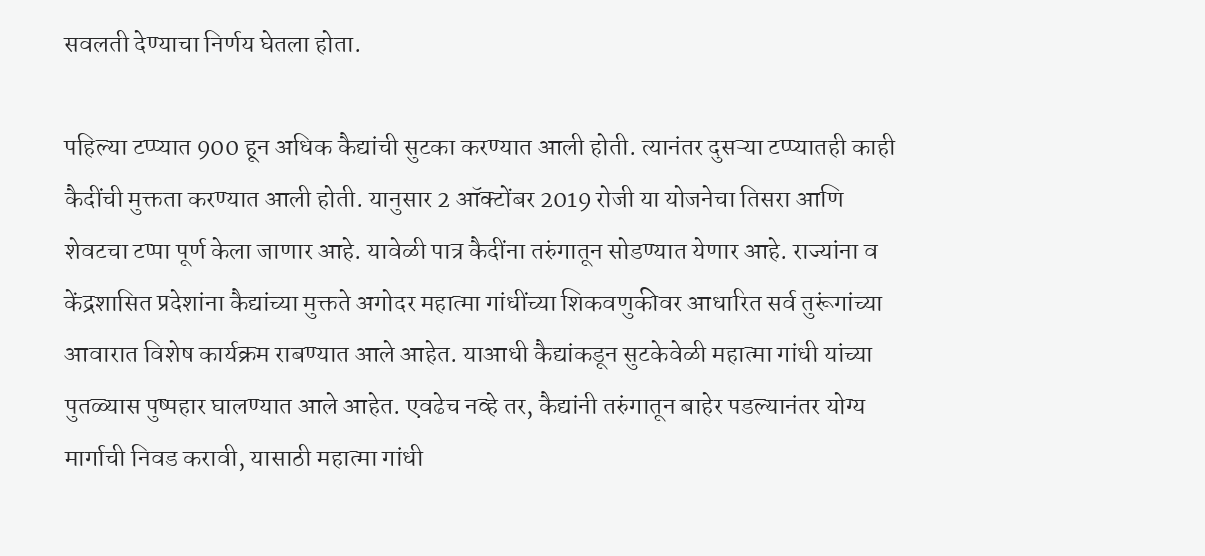सवलती देण्याचा निर्णय घेतला होता.

पहिल्या टप्प्यात 900 हून अधिक कैद्यांची सुटका करण्यात आली होती. त्यानंतर दुसऱ्या टप्प्यातही काही कैदींची मुक्तता करण्यात आली होती. यानुसार 2 ऑक्टोंबर 2019 रोजी या योजनेचा तिसरा आणि शेवटचा टप्पा पूर्ण केला जाणार आहे. यावेळी पात्र कैदींना तरुंगातून सोडण्यात येणार आहे. राज्यांना व केंद्रशासित प्रदेशांना कैद्यांच्या मुक्तते अगोदर महात्मा गांधींच्या शिकवणुकीवर आधारित सर्व तुरूंगांच्या आवारात विशेष कार्यक्रम राबण्यात आले आहेत. याआधी कैद्यांकडून सुटकेवेळी महात्मा गांधी यांच्या पुतळ्यास पुष्पहार घालण्यात आले आहेत. एवढेच नव्हे तर, कैद्यांनी तरुंगातून बाहेर पडल्यानंतर योग्य मार्गाची निवड करावी, यासाठी महात्मा गांधी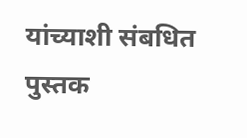यांच्याशी संबधित पुस्तक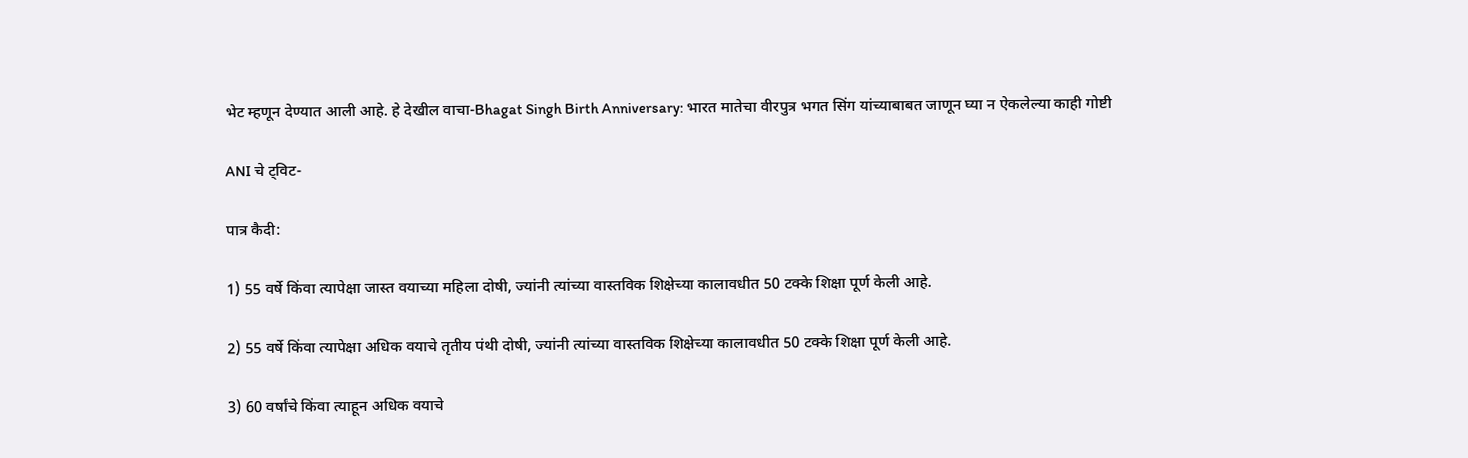भेट म्हणून देण्यात आली आहे. हे देखील वाचा-Bhagat Singh Birth Anniversary: भारत मातेचा वीरपुत्र भगत सिंग यांच्याबाबत जाणून घ्या न ऐकलेल्या काही गोष्टी

ANI चे ट्विट-

पात्र कैदी:

1) 55 वर्षे किंवा त्यापेक्षा जास्त वयाच्या महिला दोषी, ज्यांनी त्यांच्या वास्तविक शिक्षेच्या कालावधीत 50 टक्के शिक्षा पूर्ण केली आहे.

2) 55 वर्षे किंवा त्यापेक्षा अधिक वयाचे तृतीय पंथी दोषी, ज्यांनी त्यांच्या वास्तविक शिक्षेच्या कालावधीत 50 टक्के शिक्षा पूर्ण केली आहे.

3) 60 वर्षांचे किंवा त्याहून अधिक वयाचे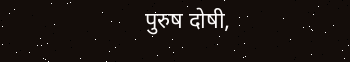पुरुष दोषी,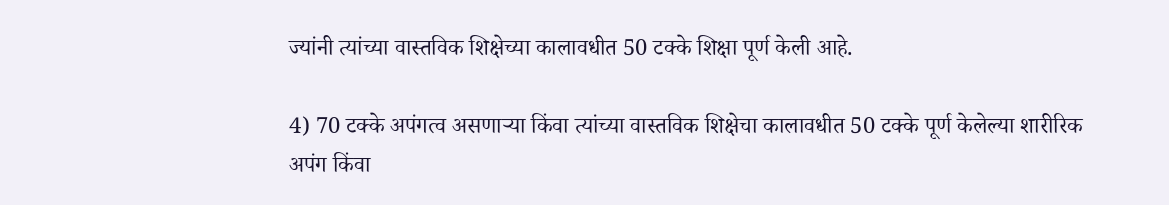ज्यांनी त्यांच्या वास्तविक शिक्षेच्या कालावधीत 50 टक्के शिक्षा पूर्ण केली आहे.

4) 70 टक्के अपंगत्व असणार्‍या किंवा त्यांच्या वास्तविक शिक्षेचा कालावधीत 50 टक्के पूर्ण केलेल्या शारीरिक अपंग किंवा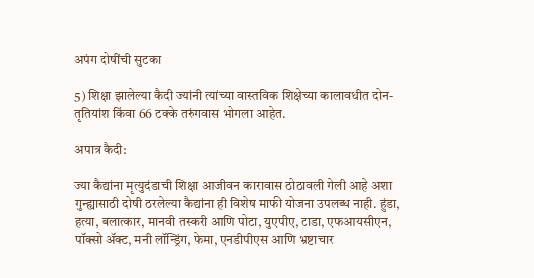अपंग दोषींची सुटका

5) शिक्षा झालेल्या कैदी ज्यांनी त्यांच्या वास्तविक शिक्षेच्या कालावधीत दोन-तृतियांश किंवा 66 टक्के तरुंगवास भोगला आहेत.

अपात्र कैदी:

ज्या कैद्यांना मृत्युदंडाची शिक्षा आजीवन कारावास ठोठावली गेली आहे अशा गुन्ह्यासाठी दोषी ठरलेल्या कैद्यांना ही विशेष माफी योजना उपलब्ध नाही. हुंडा, हत्या, बलात्कार, मानवी तस्करी आणि पोटा, युएपीए, टाडा, एफआयसीएन, पॉक्सो ॲक्ट, मनी लॉन्ड्रिंग, फेमा, एनडीपीएस आणि भ्रष्टाचार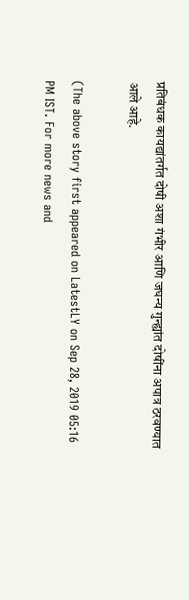प्रतिबंधक कायद्यांतर्गत दोषी अशा गंभीर आणि जघन्य गुन्ह्यांत दोषींना अपात्र ठरवण्यात आले आहे.

(The above story first appeared on LatestLY on Sep 28, 2019 05:16 PM IST. For more news and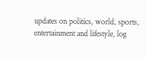updates on politics, world, sports, entertainment and lifestyle, log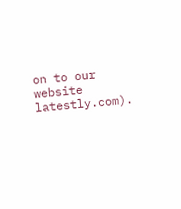on to our website latestly.com).